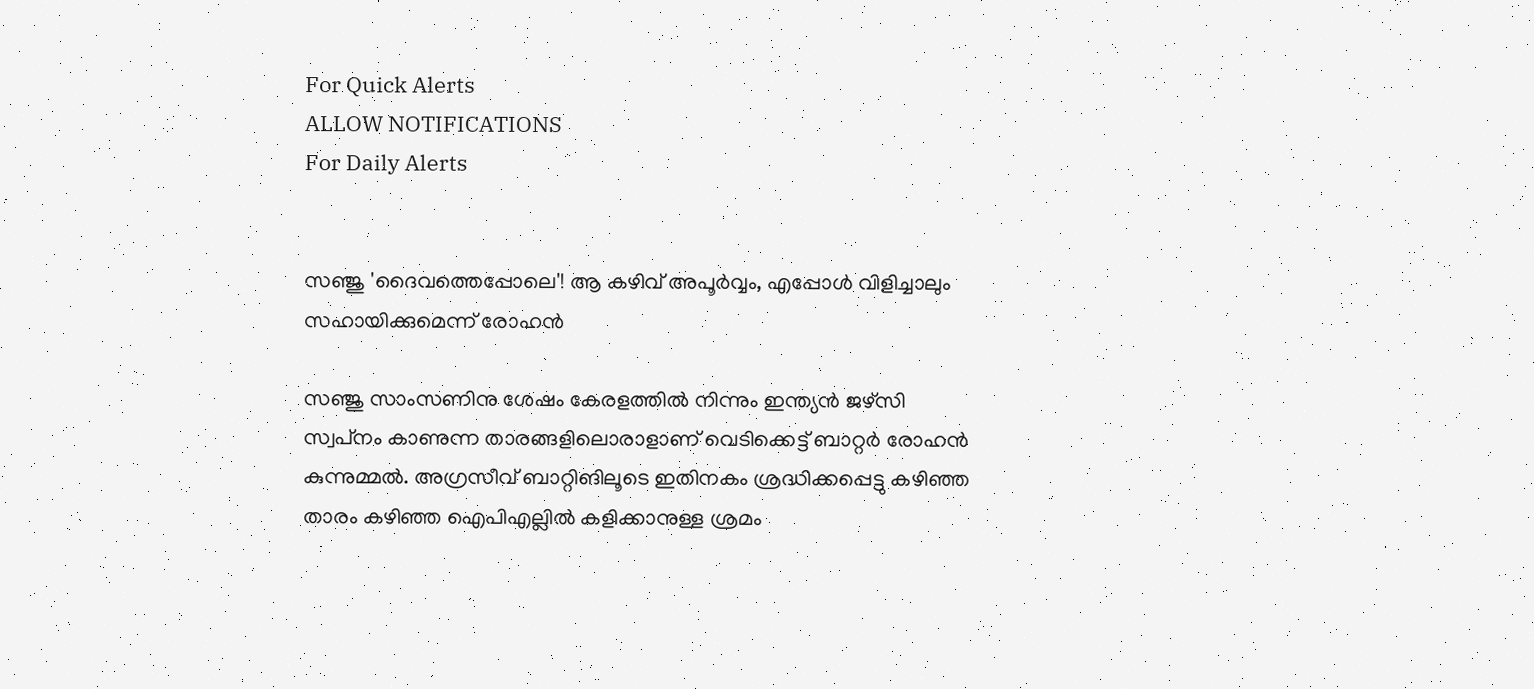For Quick Alerts
ALLOW NOTIFICATIONS
For Daily Alerts


സഞ്ജു 'ദൈവത്തെപ്പോലെ'! ആ കഴിവ് അപൂര്‍വ്വം, എപ്പോള്‍ വിളിച്ചാലും സഹായിക്കുമെന്ന് രോഹന്‍

സഞ്ജു സാംസണിനു ശേഷം കേരളത്തില്‍ നിന്നും ഇന്ത്യന്‍ ജഴ്‌സി സ്വപ്‌നം കാണുന്ന താരങ്ങളിലൊരാളാണ് വെടിക്കെട്ട് ബാറ്റര്‍ രോഹന്‍ കുന്നുമ്മല്‍. അഗ്രസീവ് ബാറ്റിങിലൂടെ ഇതിനകം ശ്രദ്ധിക്കപ്പെട്ടു കഴിഞ്ഞ താരം കഴിഞ്ഞ ഐപിഎല്ലില്‍ കളിക്കാനുള്ള ശ്രമം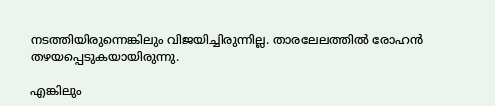നടത്തിയിരുന്നെങ്കിലും വിജയിച്ചിരുന്നില്ല. താരലേലത്തില്‍ രോഹന്‍ തഴയപ്പെടുകയായിരുന്നു.

എങ്കിലും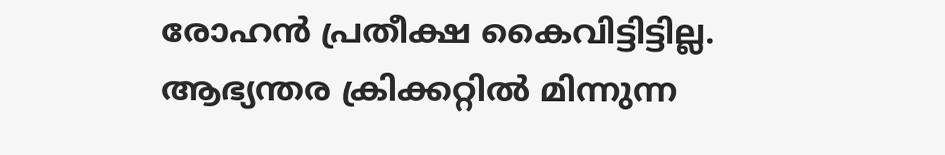രോഹന്‍ പ്രതീക്ഷ കൈവിട്ടിട്ടില്ല. ആഭ്യന്തര ക്രിക്കറ്റില്‍ മിന്നുന്ന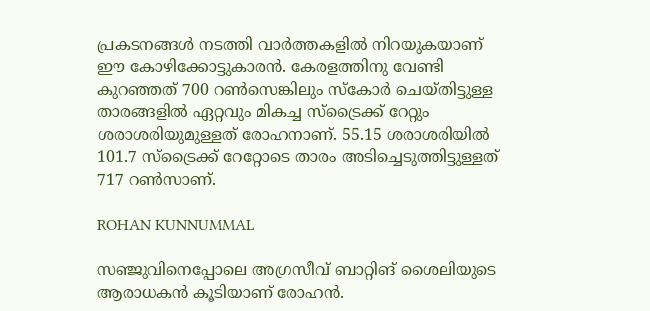പ്രകടനങ്ങള്‍ നടത്തി വാര്‍ത്തകളില്‍ നിറയുകയാണ് ഈ കോഴിക്കോട്ടുകാരന്‍. കേരളത്തിനു വേണ്ടി കുറഞ്ഞത് 700 റണ്‍സെങ്കിലും സ്‌കോര്‍ ചെയ്തിട്ടുള്ള താരങ്ങളില്‍ ഏറ്റവും മികച്ച സ്‌ട്രൈക്ക് റേറ്റും ശരാശരിയുമുള്ളത് രോഹനാണ്. 55.15 ശരാശരിയില്‍ 101.7 സ്‌ട്രൈക്ക് റേറ്റോടെ താരം അടിച്ചെടുത്തിട്ടുള്ളത് 717 റണ്‍സാണ്.

ROHAN KUNNUMMAL

സഞ്ജുവിനെപ്പോലെ അഗ്രസീവ് ബാറ്റിങ് ശൈലിയുടെ ആരാധകന്‍ കൂടിയാണ് രോഹന്‍.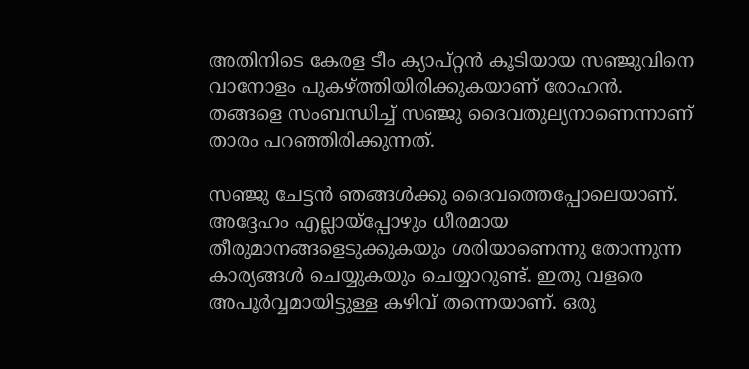അതിനിടെ കേരള ടീം ക്യാപ്റ്റന്‍ കൂടിയായ സഞ്ജുവിനെ വാനോളം പുകഴ്ത്തിയിരിക്കുകയാണ് രോഹന്‍. തങ്ങളെ സംബന്ധിച്ച് സഞ്ജു ദൈവതുല്യനാണെന്നാണ് താരം പറഞ്ഞിരിക്കുന്നത്.

സഞ്ജു ചേട്ടന്‍ ഞങ്ങള്‍ക്കു ദൈവത്തെപ്പോലെയാണ്. അദ്ദേഹം എല്ലായ്‌പ്പോഴും ധീരമായ തീരുമാനങ്ങളെടുക്കുകയും ശരിയാണെന്നു തോന്നുന്ന കാര്യങ്ങള്‍ ചെയ്യുകയും ചെയ്യാറുണ്ട്. ഇതു വളരെ അപൂര്‍വ്വമായിട്ടുള്ള കഴിവ് തന്നെയാണ്. ഒരു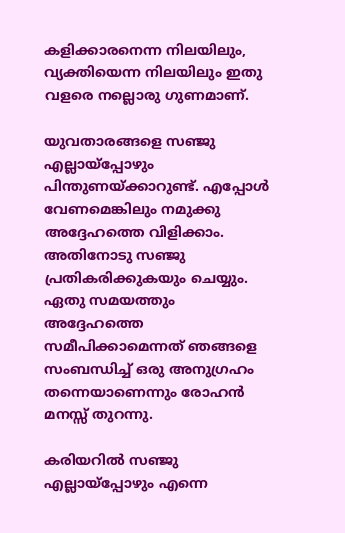കളിക്കാരനെന്ന നിലയിലും, വ്യക്തിയെന്ന നിലയിലും ഇതു വളരെ നല്ലൊരു ഗുണമാണ്.

യുവതാരങ്ങളെ സഞ്ജു എല്ലായ്‌പ്പോഴും പിന്തുണയ്ക്കാറുണ്ട്. എപ്പോള്‍ വേണമെങ്കിലും നമുക്കു അദ്ദേഹത്തെ വിളിക്കാം. അതിനോടു സഞ്ജു പ്രതികരിക്കുകയും ചെയ്യും. ഏതു സമയത്തും അദ്ദേഹത്തെ സമീപിക്കാമെന്നത് ഞങ്ങളെ സംബന്ധിച്ച് ഒരു അനുഗ്രഹം തന്നെയാണെന്നും രോഹന്‍ മനസ്സ് തുറന്നു.

കരിയറില്‍ സഞ്ജു എല്ലായ്‌പ്പോഴും എന്നെ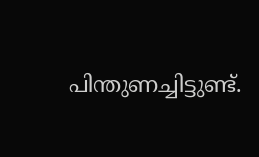പിന്തുണച്ചിട്ടുണ്ട്.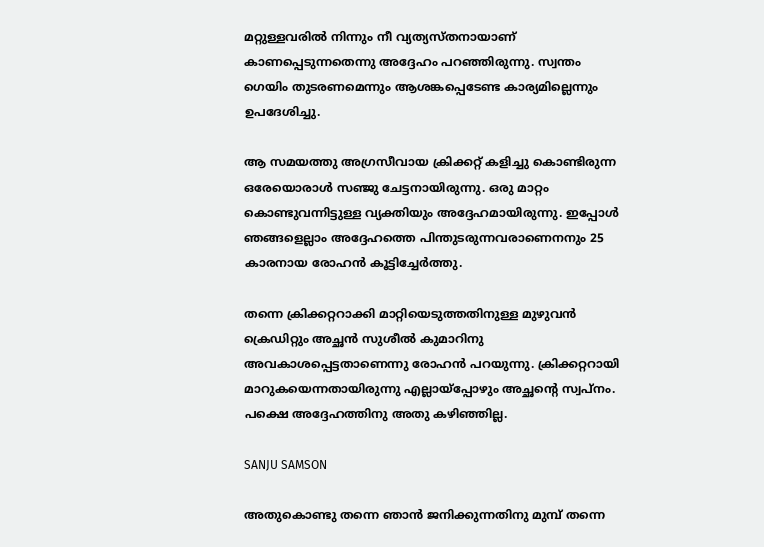മറ്റുള്ളവരില്‍ നിന്നും നീ വ്യത്യസ്തനായാണ് കാണപ്പെടുന്നതെന്നു അദ്ദേഹം പറഞ്ഞിരുന്നു. സ്വന്തം ഗെയിം തുടരണമെന്നും ആശങ്കപ്പെടേണ്ട കാര്യമില്ലെന്നും ഉപദേശിച്ചു.

ആ സമയത്തു അഗ്രസീവായ ക്രിക്കറ്റ് കളിച്ചു കൊണ്ടിരുന്ന ഒരേയൊരാള്‍ സഞ്ജു ചേട്ടനായിരുന്നു. ഒരു മാറ്റം കൊണ്ടുവന്നിട്ടുള്ള വ്യക്തിയും അദ്ദേഹമായിരുന്നു. ഇപ്പോള്‍ ഞങ്ങളെല്ലാം അദ്ദേഹത്തെ പിന്തുടരുന്നവരാണെനനും 25 കാരനായ രോഹന്‍ കൂട്ടിച്ചേര്‍ത്തു.

തന്നെ ക്രിക്കറ്ററാക്കി മാറ്റിയെടുത്തതിനുള്ള മുഴുവന്‍ ക്രെഡിറ്റും അച്ഛന്‍ സുശീല്‍ കുമാറിനു അവകാശപ്പെട്ടതാണെന്നു രോഹന്‍ പറയുന്നു. ക്രിക്കറ്ററായി മാറുകയെന്നതായിരുന്നു എല്ലായ്‌പ്പോഴും അച്ഛന്റെ സ്വപ്നം. പക്ഷെ അദ്ദേഹത്തിനു അതു കഴിഞ്ഞില്ല.

SANJU SAMSON

അതുകൊണ്ടു തന്നെ ഞാന്‍ ജനിക്കുന്നതിനു മുമ്പ് തന്നെ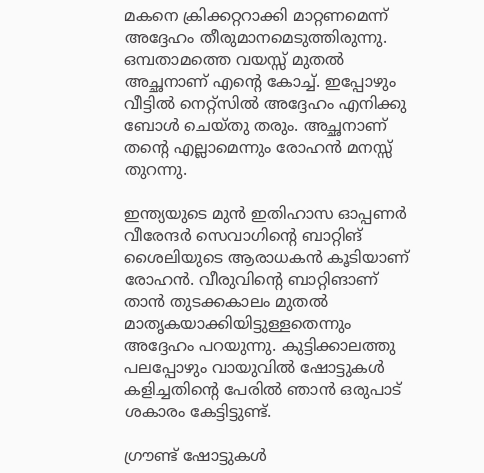മകനെ ക്രിക്കറ്ററാക്കി മാറ്റണമെന്ന് അദ്ദേഹം തീരുമാനമെടുത്തിരുന്നു. ഒമ്പതാമത്തെ വയസ്സ് മുതല്‍ അച്ഛനാണ് എന്റെ കോച്ച്. ഇപ്പോഴും വീട്ടില്‍ നെറ്റ്‌സില്‍ അദ്ദേഹം എനിക്കു ബോള്‍ ചെയ്തു തരും. അച്ഛനാണ് തന്റെ എല്ലാമെന്നും രോഹന്‍ മനസ്സ് തുറന്നു.

ഇന്ത്യയുടെ മുന്‍ ഇതിഹാസ ഓപ്പണര്‍ വീരേന്ദര്‍ സെവാഗിന്റെ ബാറ്റിങ് ശൈലിയുടെ ആരാധകന്‍ കൂടിയാണ് രോഹന്‍. വീരുവിന്റെ ബാറ്റിങാണ് താന്‍ തുടക്കകാലം മുതല്‍ മാതൃകയാക്കിയിട്ടുള്ളതെന്നും അദ്ദേഹം പറയുന്നു. കുട്ടിക്കാലത്തു പലപ്പോഴും വായുവില്‍ ഷോട്ടുകള്‍ കളിച്ചതിന്റെ പേരില്‍ ഞാന്‍ ഒരുപാട് ശകാരം കേട്ടിട്ടുണ്ട്.

ഗ്രൗണ്ട് ഷോട്ടുകള്‍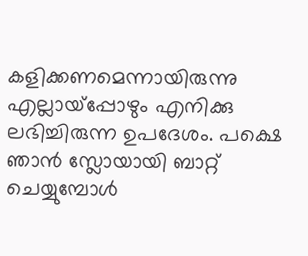കളിക്കണമെന്നായിരുന്നു എല്ലായ്‌പ്പോഴും എനിക്കു ലഭിച്ചിരുന്ന ഉപദേശം. പക്ഷെ ഞാന്‍ സ്ലോയായി ബാറ്റ് ചെയ്യുമ്പോള്‍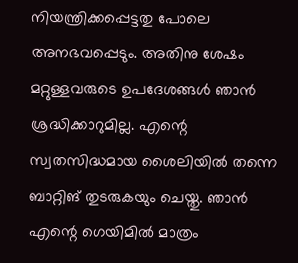നിയന്ത്രിക്കപ്പെട്ടതു പോലെ അനഭവപ്പെടും. അതിനു ശേഷം മറ്റുള്ളവരുടെ ഉപദേശങ്ങള്‍ ഞാന്‍ ശ്രദ്ധിക്കാറുമില്ല. എന്റെ സ്വതസിദ്ധമായ ശൈലിയില്‍ തന്നെ ബാറ്റിങ് തുടരുകയും ചെയ്തു. ഞാന്‍ എന്റെ ഗെയിമില്‍ മാത്രം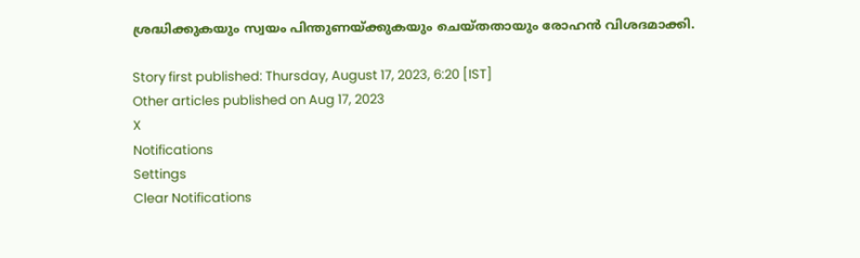ശ്രദ്ധിക്കുകയും സ്വയം പിന്തുണയ്ക്കുകയും ചെയ്തതായും രോഹന്‍ വിശദമാക്കി.

Story first published: Thursday, August 17, 2023, 6:20 [IST]
Other articles published on Aug 17, 2023
X
Notifications
Settings
Clear Notifications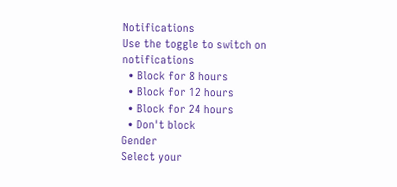Notifications
Use the toggle to switch on notifications
  • Block for 8 hours
  • Block for 12 hours
  • Block for 24 hours
  • Don't block
Gender
Select your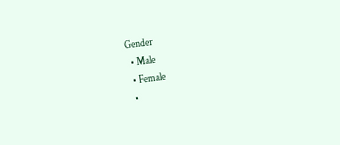Gender
  • Male
  • Female
  •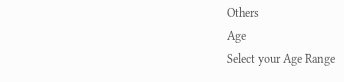Others
Age
Select your Age Range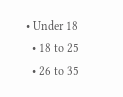• Under 18
  • 18 to 25
  • 26 to 35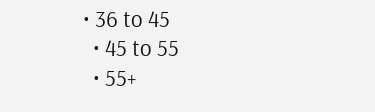• 36 to 45
  • 45 to 55
  • 55+